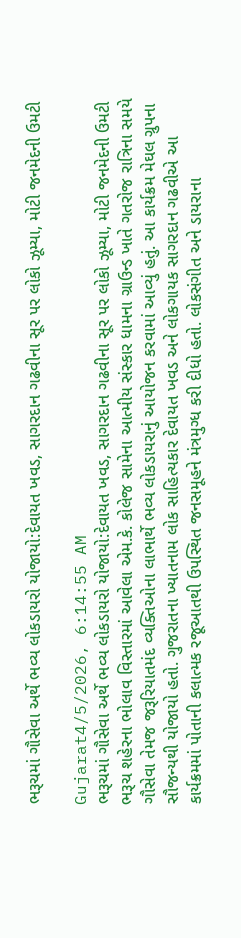ભરૂચમાં ગૌસેવા અર્થે ભવ્ય લોકડાયરો યોજાયો:દેવાયત ખવડ, સાગરદાન ગઢવીના સૂર પર લોકો ઝૂમ્યા, મોટી જનમેદની ઉમટી

Gujarat4/5/2026, 6:14:55 AM
ભરૂચમાં ગૌસેવા અર્થે ભવ્ય લોકડાયરો યોજાયો:દેવાયત ખવડ, સાગરદાન ગઢવીના સૂર પર લોકો ઝૂમ્યા, મોટી જનમેદની ઉમટી
ભરૂચ શહેરના ભોલાવ વિસ્તારમાં આવેલા એમ.કે. કોલેજ સામેના આત્મીય સંસ્કાર ધામના ગ્રાઉન્ડ ખાતે ગતરોજ રાત્રિના સમયે ગૌસેવા તેમજ જરૂરિયાતમંદ વ્યક્તિઓના લાભાર્થે ભવ્ય લોકડાયરાનું આયોજન કરવામાં આવ્યું હતું. આ કાર્યક્રમ મેઘલ ગ્રુપના સૌજન્યથી યોજાયો હતો. ગુજરાતના ખ્યાતનામ લોક સાહિત્યકાર દેવાયત ખવડ અને લોકગાયક સાગરદાન ગઢવીએ આ કાર્યક્રમમાં પોતાની કલાત્મક રજૂઆતથી ઉપસ્થિત જનસમૂહને મંત્રમુગ્ધ કરી દીધો હતો. લોકસંગીત અને ડાયરાના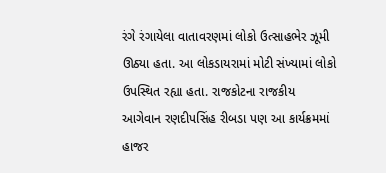રંગે રંગાયેલા વાતાવરણમાં લોકો ઉત્સાહભેર ઝૂમી ઊઠ્યા હતા. આ લોકડાયરામાં મોટી સંખ્યામાં લોકો ઉપસ્થિત રહ્યા હતા. રાજકોટના રાજકીય આગેવાન રણદીપસિંહ રીબડા પણ આ કાર્યક્રમમાં હાજર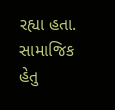રહ્યા હતા. સામાજિક હેતુ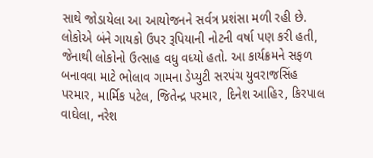સાથે જોડાયેલા આ આયોજનને સર્વત્ર પ્રશંસા મળી રહી છે. લોકોએ બંને ગાયકો ઉપર રૂપિયાની નોટની વર્ષા પણ કરી હતી, જેનાથી લોકોનો ઉત્સાહ વધુ વધ્યો હતો. આ કાર્યક્રમને સફળ બનાવવા માટે ભોલાવ ગામના ડેપ્યુટી સરપંચ યુવરાજસિંહ પરમાર, માર્મિક પટેલ, જિતેન્દ્ર પરમાર, દિનેશ આહિર, કિરપાલ વાઘેલા, નરેશ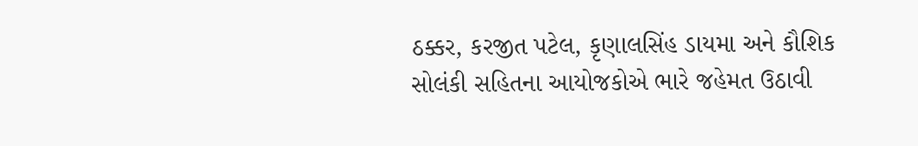ઠક્કર, કરજીત પટેલ, કૃણાલસિંહ ડાયમા અને કૌશિક સોલંકી સહિતના આયોજકોએ ભારે જહેમત ઉઠાવી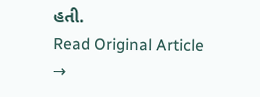હતી.
Read Original Article →